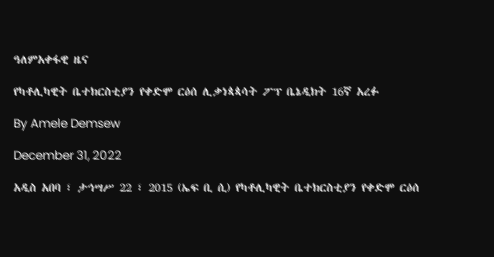ዓለምአቀፋዊ ዜና

የካቶሊካዊት ቤተክርስቲያን የቀድሞ ርዕሰ ሊቃነጳጳሳት ፖፕ ቤኔዲክት 16ኛ አረፉ

By Amele Demsew

December 31, 2022

አዲስ አበባ ፣ ታኅሣሥ 22 ፣ 2015 (ኤፍ ቢ ሲ) የካቶሊካዊት ቤተክርስቲያን የቀድሞ ርዕሰ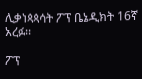ሊቃነጳጳሳት ፖፕ ቤኔዲክት 16ኛ አረፉ፡፡

ፖፕ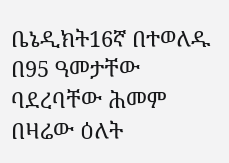ቤኔዲክት16ኛ በተወለዱ በ95 ዓመታቸው ባደረባቸው ሕመም በዛሬው ዕለት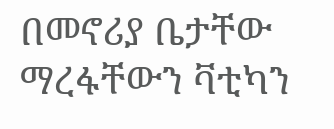በመኖሪያ ቤታቸው ማረፋቸውን ቫቲካን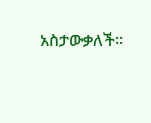አስታውቃለች፡፡